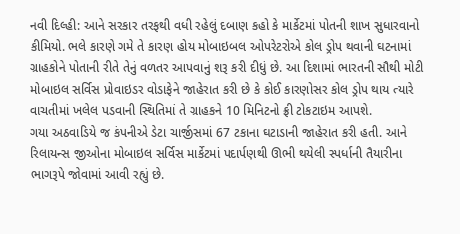નવી દિલ્હી: આને સરકાર તરફથી વધી રહેલું દબાણ કહો કે માર્કેટમાં પોતની શાખ સુધારવાનો કીમિયો. ભલે કારણે ગમે તે કારણ હોય મોબાઇબલ ઓપરેટરોએ કોલ ડ્રોપ થવાની ઘટનામાં ગ્રાહકોને પોતાની રીતે તેનું વળતર આપવાનું શરૂ કરી દીધું છે. આ દિશામાં ભારતની સૌથી મોટી મોબાઇલ સર્વિસ પ્રોવાઇડર વોડાફેને જાહેરાત કરી છે કે કોઈ કારણોસર કોલ ડ્રોપ થાય ત્યારે વાચતીમાં ખલેલ પડવાની સ્થિતિમાં તે ગ્રાહકને 10 મિનિટનો ફ્રી ટોકટાઇમ આપશે.
ગયા અઠવાડિયે જ કંપનીએ ડેટા ચાર્જીસમાં 67 ટકાના ઘટાડાની જાહેરાત કરી હતી. આને રિલાયન્સ જીઓના મોબાઇલ સર્વિસ માર્કેટમાં પદાર્પણથી ઊભી થયેલી સ્પર્ધાની તૈયારીના ભાગરૂપે જોવામાં આવી રહ્યું છે.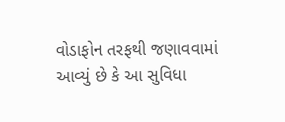વોડાફોન તરફથી જણાવવામાં આવ્યું છે કે આ સુવિધા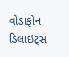વોડાફોન ડિલાઇટ્સ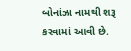બોનાંઝા નામથી શરૂ કરવામાં આવી છે.